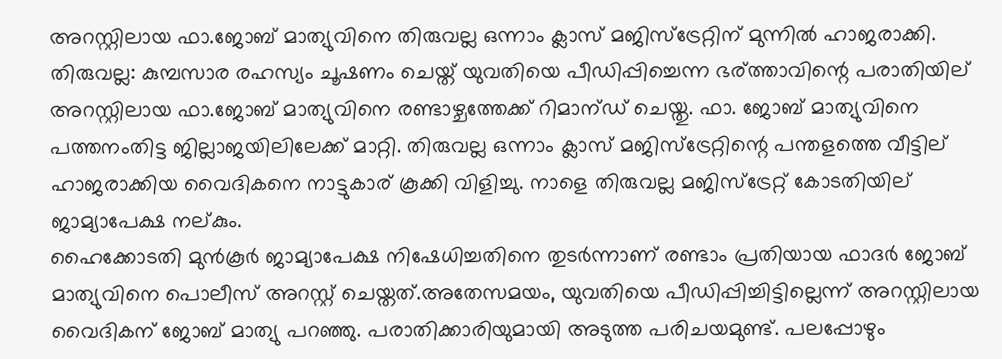അറസ്റ്റിലായ ഫാ.ജോബ് മാത്യുവിനെ തിരുവല്ല ഒന്നാം ക്ലാസ് മജിസ്ട്രേറ്റിന് മുന്നില്‍ ഹാജരാക്കി.
തിരുവല്ല: കുമ്പസാര രഹസ്യം ചൂഷണം ചെയ്ത് യുവതിയെ പീഡിപ്പിച്ചെന്ന ഭര്ത്താവിന്റെ പരാതിയില് അറസ്റ്റിലായ ഫാ.ജോബ് മാത്യുവിനെ രണ്ടാഴ്ചത്തേക്ക് റിമാന്ഡ് ചെയ്തു. ഫാ. ജോബ് മാത്യുവിനെ പത്തനംതിട്ട ജില്ലാജയിലിലേക്ക് മാറ്റി. തിരുവല്ല ഒന്നാം ക്ലാസ് മജിസ്ട്രേറ്റിന്റെ പന്തളത്തെ വീട്ടില് ഹാജരാക്കിയ വൈദികനെ നാട്ടുകാര് കൂക്കി വിളിച്ചു. നാളെ തിരുവല്ല മജിസ്ട്രേറ്റ് കോടതിയില് ജാമ്യാപേക്ഷ നല്കും.
ഹൈക്കോടതി മുൻകൂർ ജാമ്യാപേക്ഷ നിഷേധിച്ചതിനെ തുടർന്നാണ് രണ്ടാം പ്രതിയായ ഫാദർ ജോബ് മാത്യുവിനെ പൊലീസ് അറസ്റ്റ് ചെയ്തത്.അതേസമയം, യുവതിയെ പീഡിപ്പിച്ചിട്ടില്ലെന്ന് അറസ്റ്റിലായ വൈദികന് ജോബ് മാത്യു പറഞ്ഞു. പരാതിക്കാരിയുമായി അടുത്ത പരിചയമുണ്ട്. പലപ്പോഴും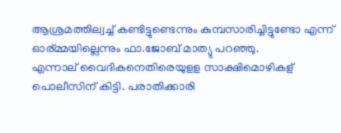ആശ്രമത്തില്വച്ച് കണ്ടിട്ടുണ്ടെന്നും കുമ്പസാരിച്ചിട്ടുണ്ടോ എന്ന് ഓര്മ്മയില്ലെന്നും ഫാ.ജോബ് മാത്യു പറഞ്ഞു.
എന്നാല് വൈദികനെതിരെയുളള സാക്ഷിമൊഴികള് പൊലീസിന് കിട്ടി. പരാതിക്കാരി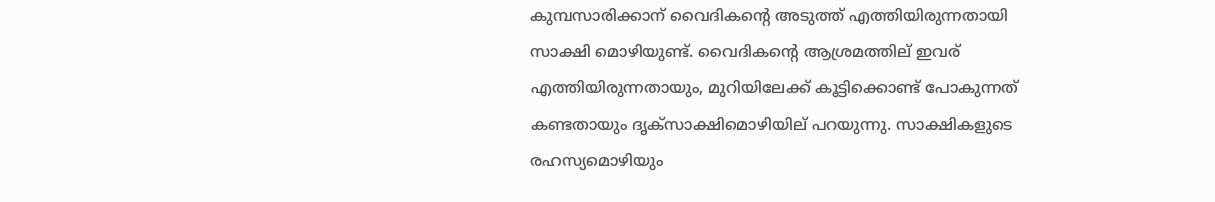കുമ്പസാരിക്കാന് വൈദികന്റെ അടുത്ത് എത്തിയിരുന്നതായി സാക്ഷി മൊഴിയുണ്ട്. വൈദികന്റെ ആശ്രമത്തില് ഇവര് എത്തിയിരുന്നതായും, മുറിയിലേക്ക് കൂട്ടിക്കൊണ്ട് പോകുന്നത് കണ്ടതായും ദൃക്സാക്ഷിമൊഴിയില് പറയുന്നു. സാക്ഷികളുടെ രഹസ്യമൊഴിയും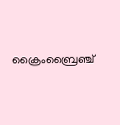ക്രൈംബ്രൈഞ്ച്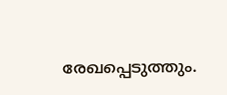രേഖപ്പെടുത്തും.